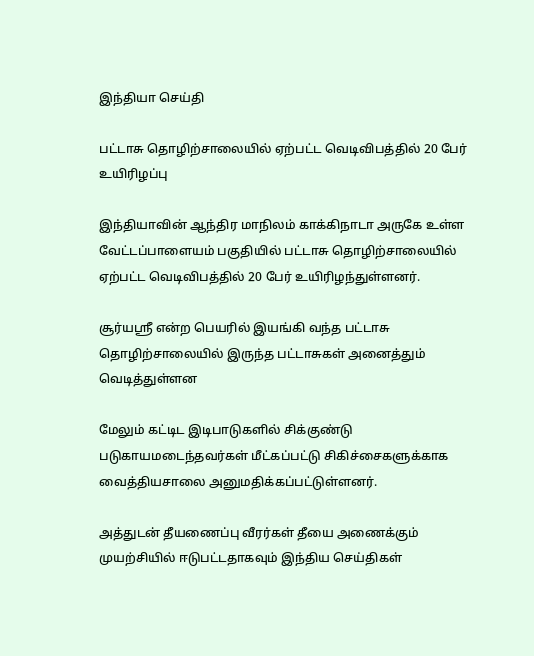இந்தியா செய்தி

பட்டாசு தொழிற்சாலையில் ஏற்பட்ட வெடிவிபத்தில் 20 பேர் உயிரிழப்பு

இந்தியாவின் ஆந்திர மாநிலம் காக்கிநாடா அருகே உள்ள வேட்டப்பாளையம் பகுதியில் பட்டாசு தொழிற்சாலையில் ஏற்பட்ட வெடிவிபத்தில் 20 பேர் உயிரிழந்துள்ளனர்.

சூர்யஸ்ரீ என்ற பெயரில் இயங்கி வந்த பட்டாசு தொழிற்சாலையில் இருந்த பட்டாசுகள் அனைத்தும் வெடித்துள்ளன

மேலும் கட்டிட இடிபாடுகளில் சிக்குண்டு படுகாயமடைந்தவர்கள் மீட்கப்பட்டு சிகிச்சைகளுக்காக வைத்தியசாலை அனுமதிக்கப்பட்டுள்ளனர்.

அத்துடன் தீயணைப்பு வீரர்கள் தீயை அணைக்கும் முயற்சியில் ஈடுபட்டதாகவும் இந்திய செய்திகள்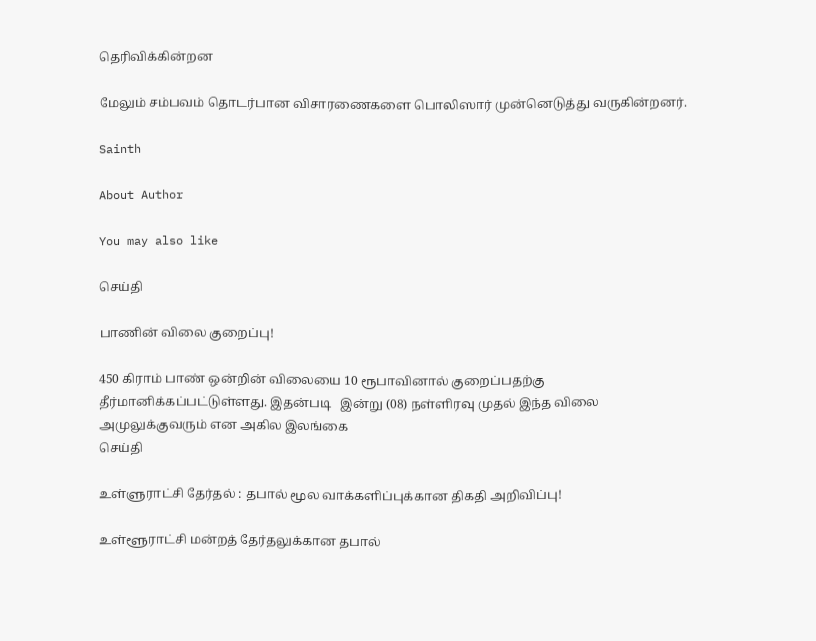தெரிவிக்கின்றன

மேலும் சம்பவம் தொடர்பான விசாரணைகளை பொலிஸார் முன்னெடுத்து வருகின்றனர்.

Sainth

About Author

You may also like

செய்தி

பாணின் விலை குறைப்பு!

450 கிராம் பாண் ஒன்றின் விலையை 10 ரூபாவினால் குறைப்பதற்கு தீர்மானிக்கப்பட்டுள்ளது. இதன்படி   இன்று (08) நள்ளிரவு முதல் இந்த விலை அமுலுக்குவரும் என அகில இலங்கை
செய்தி

உள்ளுராட்சி தேர்தல் : தபால் மூல வாக்களிப்புக்கான திகதி அறிவிப்பு!

உள்ளூராட்சி மன்றத் தேர்தலுக்கான தபால்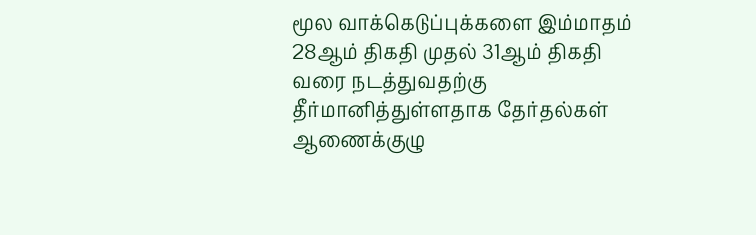மூல வாக்கெடுப்புக்களை இம்மாதம் 28ஆம் திகதி முதல் 31ஆம் திகதி வரை நடத்துவதற்கு தீர்மானித்துள்ளதாக தேர்தல்கள் ஆணைக்குழு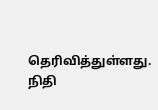தெரிவித்துள்ளது. நிதி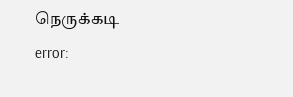நெருக்கடி
error: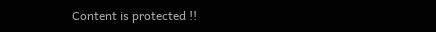Content is protected !!